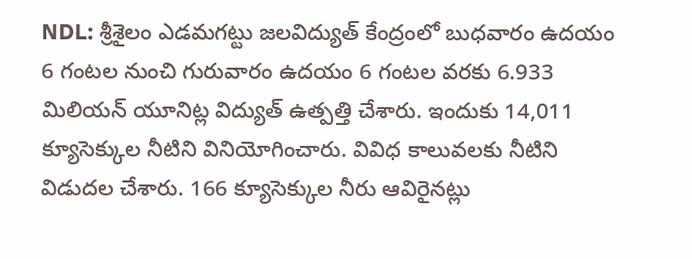NDL: శ్రీశైలం ఎడమగట్టు జలవిద్యుత్ కేంద్రంలో బుధవారం ఉదయం 6 గంటల నుంచి గురువారం ఉదయం 6 గంటల వరకు 6.933 మిలియన్ యూనిట్ల విద్యుత్ ఉత్పత్తి చేశారు. ఇందుకు 14,011 క్యూసెక్కుల నీటిని వినియోగించారు. వివిధ కాలువలకు నీటిని విడుదల చేశారు. 166 క్యూసెక్కుల నీరు ఆవిరైనట్లు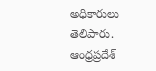అధికారులు తెలిపారు.
ఆంధ్రప్రదేశ్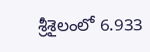శ్రీశైలంలో 6.933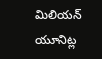మిలియన్ యూనిట్ల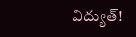విద్యుత్!